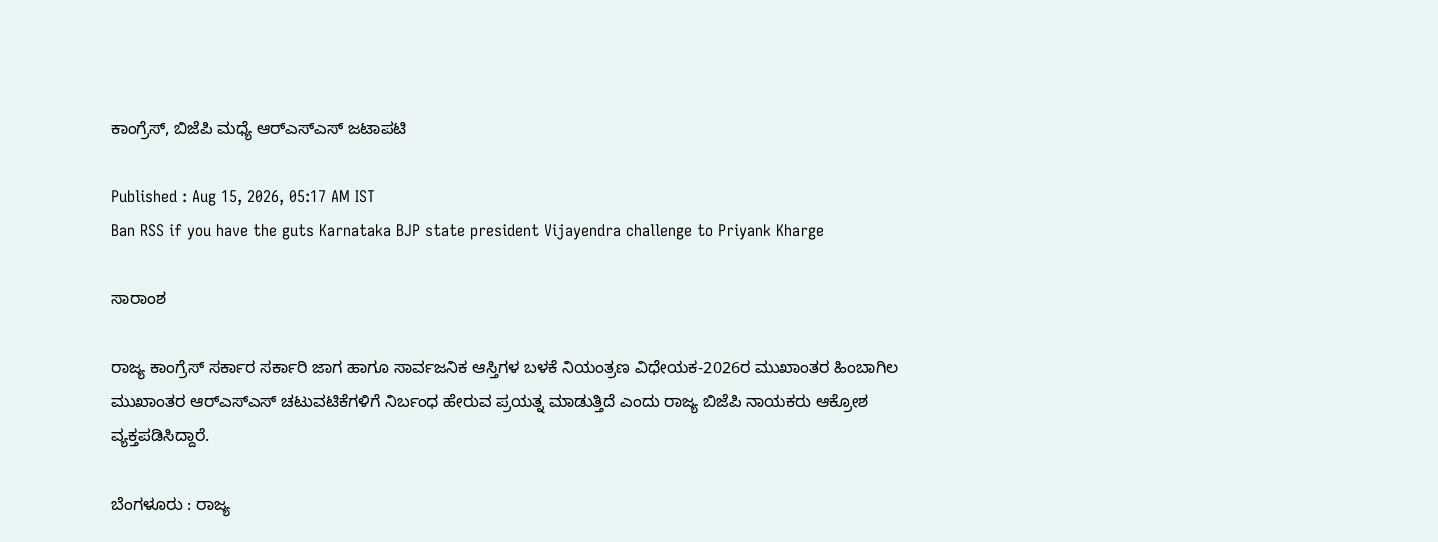ಕಾಂಗ್ರೆಸ್‌, ಬಿಜೆಪಿ ಮಧ್ಯೆ ಆರ್‌ಎಸ್‌ಎಸ್‌ ಜಟಾಪಟಿ

Published : Aug 15, 2026, 05:17 AM IST
Ban RSS if you have the guts Karnataka BJP state president Vijayendra challenge to Priyank Kharge

ಸಾರಾಂಶ

ರಾಜ್ಯ ಕಾಂಗ್ರೆಸ್‌ ಸರ್ಕಾರ ಸರ್ಕಾರಿ ಜಾಗ ಹಾಗೂ ಸಾರ್ವಜನಿಕ ಆಸ್ತಿಗಳ ಬಳಕೆ ನಿಯಂತ್ರಣ ವಿಧೇಯಕ-2026ರ ಮುಖಾಂತರ ಹಿಂಬಾಗಿಲ ಮುಖಾಂತರ ಆರ್‌ಎಸ್‌ಎಸ್‌ ಚಟುವಟಿಕೆಗಳಿಗೆ ನಿರ್ಬಂಧ ಹೇರುವ ಪ್ರಯತ್ನ ಮಾಡುತ್ತಿದೆ ಎಂದು ರಾಜ್ಯ ಬಿಜೆಪಿ ನಾಯಕರು ಆಕ್ರೋಶ ವ್ಯಕ್ತಪಡಿಸಿದ್ದಾರೆ.

ಬೆಂಗಳೂರು : ರಾಜ್ಯ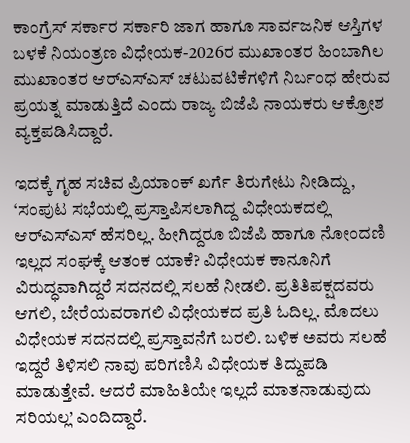ಕಾಂಗ್ರೆಸ್‌ ಸರ್ಕಾರ ಸರ್ಕಾರಿ ಜಾಗ ಹಾಗೂ ಸಾರ್ವಜನಿಕ ಆಸ್ತಿಗಳ ಬಳಕೆ ನಿಯಂತ್ರಣ ವಿಧೇಯಕ-2026ರ ಮುಖಾಂತರ ಹಿಂಬಾಗಿಲ ಮುಖಾಂತರ ಆರ್‌ಎಸ್‌ಎಸ್‌ ಚಟುವಟಿಕೆಗಳಿಗೆ ನಿರ್ಬಂಧ ಹೇರುವ ಪ್ರಯತ್ನ ಮಾಡುತ್ತಿದೆ ಎಂದು ರಾಜ್ಯ ಬಿಜೆಪಿ ನಾಯಕರು ಆಕ್ರೋಶ ವ್ಯಕ್ತಪಡಿಸಿದ್ದಾರೆ.

ಇದಕ್ಕೆ ಗೃಹ ಸಚಿವ ಪ್ರಿಯಾಂಕ್ ಖರ್ಗೆ ತಿರುಗೇಟು ನೀಡಿದ್ದು, ‘ಸಂಪುಟ ಸಭೆಯಲ್ಲಿ ಪ್ರಸ್ತಾಪಿಸಲಾಗಿದ್ದ ವಿಧೇಯಕದಲ್ಲಿ ಆರ್‌ಎಸ್‌ಎಸ್‌ ಹೆಸರಿಲ್ಲ. ಹೀಗಿದ್ದರೂ ಬಿಜೆಪಿ ಹಾಗೂ ನೋಂದಣಿ ಇಲ್ಲದ ಸಂಘಕ್ಕೆ ಆತಂಕ ಯಾಕೆ? ವಿಧೇಯಕ ಕಾನೂನಿಗೆ ವಿರುದ್ಧವಾಗಿದ್ದರೆ ಸದನದಲ್ಲಿ ಸಲಹೆ ನೀಡಲಿ. ಪ್ರತಿತಿಪಕ್ಷದವರು ಆಗಲಿ, ಬೇರೆಯವರಾಗಲಿ ವಿಧೇಯಕದ ಪ್ರತಿ ಓದಿಲ್ಲ. ಮೊದಲು ವಿಧೇಯಕ ಸದನದಲ್ಲಿ ಪ್ರಸ್ತಾವನೆಗೆ ಬರಲಿ. ಬಳಿಕ ಅವರು ಸಲಹೆ ಇದ್ದರೆ ತಿಳಿಸಲಿ ನಾವು ಪರಿಗಣಿಸಿ ವಿಧೇಯಕ ತಿದ್ದುಪಡಿ ಮಾಡುತ್ತೇವೆ. ಆದರೆ ಮಾಹಿತಿಯೇ ಇಲ್ಲದೆ ಮಾತನಾಡುವುದು ಸರಿಯಲ್ಲ’ ಎಂದಿದ್ದಾರೆ.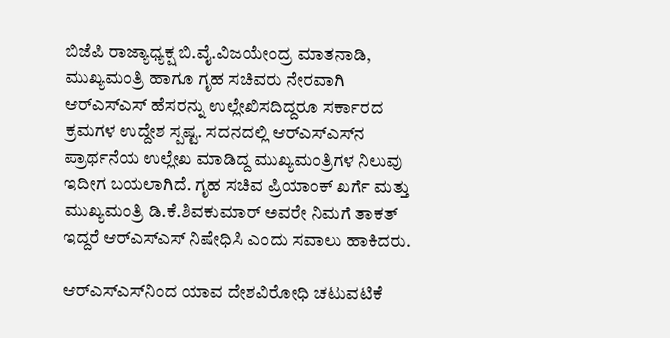ಬಿಜೆಪಿ ರಾಜ್ಯಾಧ್ಯಕ್ಷ ಬಿ.ವೈ.ವಿಜಯೇಂದ್ರ ಮಾತನಾಡಿ, ಮುಖ್ಯಮಂತ್ರಿ ಹಾಗೂ ಗೃಹ ಸಚಿವರು ನೇರವಾಗಿ ಆರ್‌ಎಸ್‌ಎಸ್‌ ಹೆಸರನ್ನು ಉಲ್ಲೇಖಿಸದಿದ್ದರೂ ಸರ್ಕಾರದ ಕ್ರಮಗಳ ಉದ್ದೇಶ ಸ್ಪಷ್ಟ. ಸದನದಲ್ಲಿ ಆರ್‌ಎಸ್‌ಎಸ್‌ನ ಪ್ರಾರ್ಥನೆಯ ಉಲ್ಲೇಖ ಮಾಡಿದ್ದ ಮುಖ್ಯಮಂತ್ರಿಗಳ ನಿಲುವು ಇದೀಗ ಬಯಲಾಗಿದೆ. ಗೃಹ ಸಚಿವ ಪ್ರಿಯಾಂಕ್‌ ಖರ್ಗೆ ಮತ್ತು ಮುಖ್ಯಮಂತ್ರಿ ಡಿ.ಕೆ.ಶಿವಕುಮಾರ್‌ ಅವರೇ ನಿಮಗೆ ತಾಕತ್‌ ಇದ್ದರೆ ಆರ್‌ಎಸ್‌ಎಸ್‌ ನಿಷೇಧಿಸಿ ಎಂದು ಸವಾಲು ಹಾಕಿದರು.

ಆರ್‌ಎಸ್‌ಎಸ್‌ನಿಂದ ಯಾವ ದೇಶವಿರೋಧಿ ಚಟುವಟಿಕೆ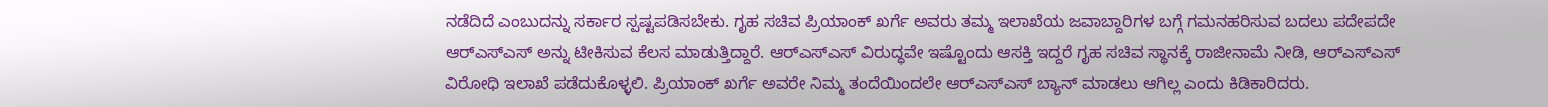ನಡೆದಿದೆ ಎಂಬುದನ್ನು ಸರ್ಕಾರ ಸ್ಪಷ್ಟಪಡಿಸಬೇಕು. ಗೃಹ ಸಚಿವ ಪ್ರಿಯಾಂಕ್ ಖರ್ಗೆ ಅವರು ತಮ್ಮ ಇಲಾಖೆಯ ಜವಾಬ್ದಾರಿಗಳ ಬಗ್ಗೆ ಗಮನಹರಿಸುವ ಬದಲು ಪದೇಪದೇ ಆರ್‌ಎಸ್‌ಎಸ್‌ ಅನ್ನು ಟೀಕಿಸುವ ಕೆಲಸ ಮಾಡುತ್ತಿದ್ದಾರೆ. ಆರ್‌ಎಸ್‌ಎಸ್‌ ವಿರುದ್ಧವೇ ಇಷ್ಟೊಂದು ಆಸಕ್ತಿ ಇದ್ದರೆ ಗೃಹ ಸಚಿವ ಸ್ಥಾನಕ್ಕೆ ರಾಜೀನಾಮೆ ನೀಡಿ, ಆರ್‌ಎಸ್‌ಎಸ್‌ ವಿರೋಧಿ ಇಲಾಖೆ ಪಡೆದುಕೊಳ್ಳಲಿ. ಪ್ರಿಯಾಂಕ್‌ ಖರ್ಗೆ ಅವರೇ ನಿಮ್ಮ ತಂದೆಯಿಂದಲೇ ಆರ್‌ಎಸ್‌ಎಸ್‌ ಬ್ಯಾನ್‌ ಮಾಡಲು ಆಗಿಲ್ಲ ಎಂದು ಕಿಡಿಕಾರಿದರು.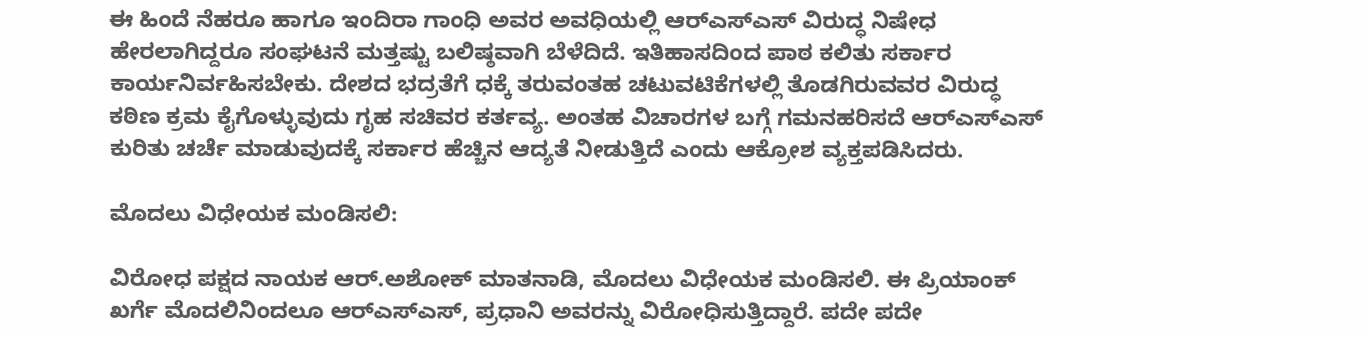ಈ ಹಿಂದೆ ನೆಹರೂ ಹಾಗೂ ಇಂದಿರಾ ಗಾಂಧಿ ಅವರ ಅವಧಿಯಲ್ಲಿ ಆರ್‌ಎಸ್‌ಎಸ್‌ ವಿರುದ್ಧ ನಿಷೇಧ ಹೇರಲಾಗಿದ್ದರೂ ಸಂಘಟನೆ ಮತ್ತಷ್ಟು ಬಲಿಷ್ಠವಾಗಿ ಬೆಳೆದಿದೆ. ಇತಿಹಾಸದಿಂದ ಪಾಠ ಕಲಿತು ಸರ್ಕಾರ ಕಾರ್ಯನಿರ್ವಹಿಸಬೇಕು. ದೇಶದ ಭದ್ರತೆಗೆ ಧಕ್ಕೆ ತರುವಂತಹ ಚಟುವಟಿಕೆಗಳಲ್ಲಿ ತೊಡಗಿರುವವರ ವಿರುದ್ಧ ಕಠಿಣ ಕ್ರಮ ಕೈಗೊಳ್ಳುವುದು ಗೃಹ ಸಚಿವರ ಕರ್ತವ್ಯ. ಅಂತಹ ವಿಚಾರಗಳ ಬಗ್ಗೆ ಗಮನಹರಿಸದೆ ಆರ್‌ಎಸ್‌ಎಸ್‌ ಕುರಿತು ಚರ್ಚೆ ಮಾಡುವುದಕ್ಕೆ ಸರ್ಕಾರ ಹೆಚ್ಚಿನ ಆದ್ಯತೆ ನೀಡುತ್ತಿದೆ ಎಂದು ಆಕ್ರೋಶ ವ್ಯಕ್ತಪಡಿಸಿದರು.

ಮೊದಲು ವಿಧೇಯಕ ಮಂಡಿಸಲಿ:

ವಿರೋಧ ಪಕ್ಷದ ನಾಯಕ ಆರ್.ಅಶೋಕ್‌ ಮಾತನಾಡಿ, ಮೊದಲು ವಿಧೇಯಕ ಮಂಡಿಸಲಿ. ಈ ಪ್ರಿಯಾಂಕ್‌ ಖರ್ಗೆ ಮೊದಲಿನಿಂದಲೂ ಆರ್‌ಎಸ್‌ಎಸ್, ಪ್ರಧಾನಿ ಅವರನ್ನು ವಿರೋಧಿಸುತ್ತಿದ್ದಾರೆ. ಪದೇ ಪದೇ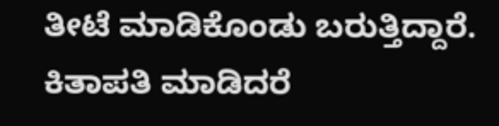ತೀಟೆ ಮಾಡಿಕೊಂಡು ಬರುತ್ತಿದ್ದಾರೆ. ಕಿತಾಪತಿ ಮಾಡಿದರೆ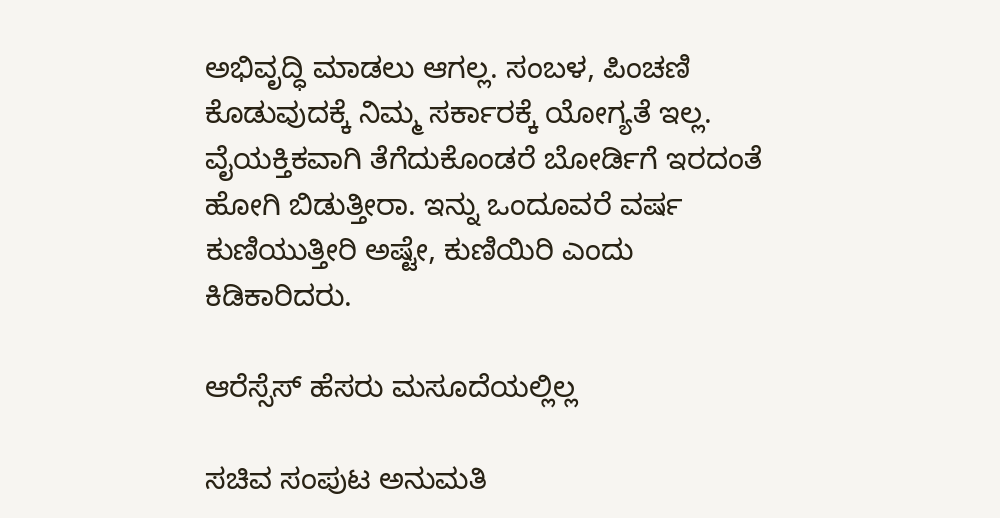ಅಭಿವೃದ್ಧಿ ಮಾಡಲು ಆಗಲ್ಲ. ಸಂಬಳ, ಪಿಂಚಣಿ ಕೊಡುವುದಕ್ಕೆ ನಿಮ್ಮ ಸರ್ಕಾರಕ್ಕೆ ಯೋಗ್ಯತೆ ಇಲ್ಲ. ವೈಯಕ್ತಿಕವಾಗಿ ತೆಗೆದುಕೊಂಡರೆ ಬೋರ್ಡಿಗೆ ಇರದಂತೆ ಹೋಗಿ ಬಿಡುತ್ತೀರಾ. ಇನ್ನು ಒಂದೂವರೆ ವರ್ಷ ಕುಣಿಯುತ್ತೀರಿ ಅಷ್ಟೇ, ಕುಣಿಯಿರಿ ಎಂದು ಕಿಡಿಕಾರಿದರು.

ಆರೆಸ್ಸೆಸ್‌ ಹೆಸರು ಮಸೂದೆಯಲ್ಲಿಲ್ಲ

ಸಚಿವ ಸಂಪುಟ ಅನುಮತಿ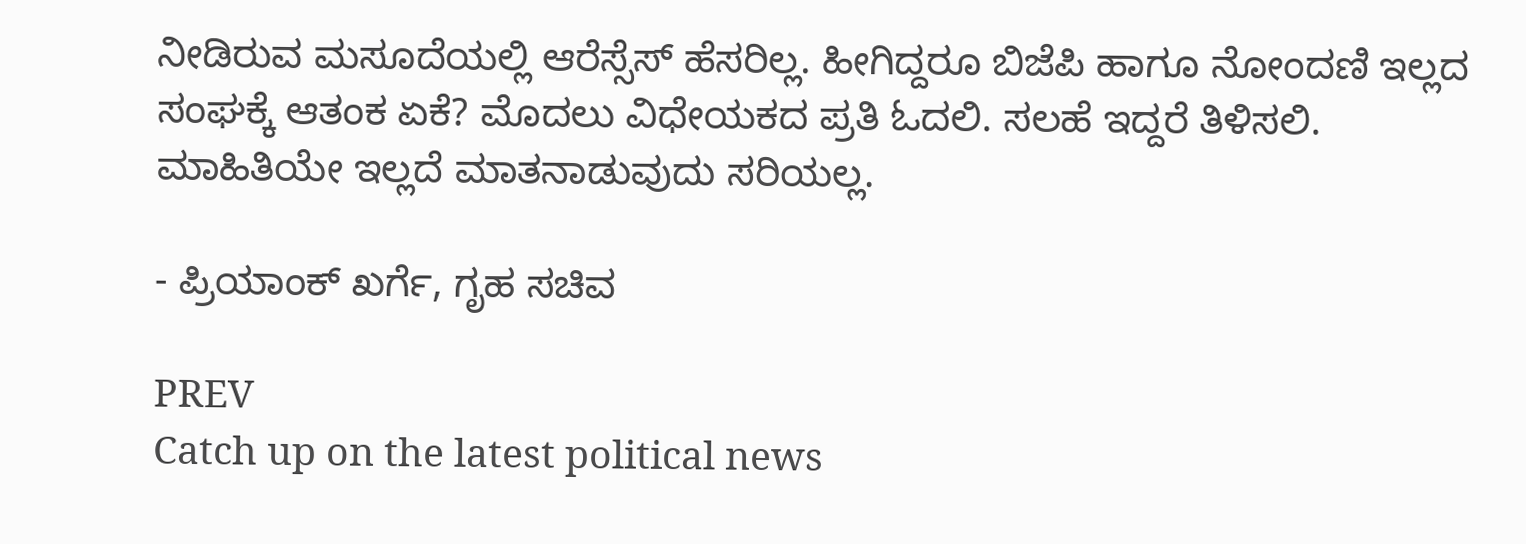ನೀಡಿರುವ ಮಸೂದೆಯಲ್ಲಿ ಆರೆಸ್ಸೆಸ್‌ ಹೆಸರಿಲ್ಲ. ಹೀಗಿದ್ದರೂ ಬಿಜೆಪಿ ಹಾಗೂ ನೋಂದಣಿ ಇಲ್ಲದ ಸಂಘಕ್ಕೆ ಆತಂಕ ಏಕೆ? ಮೊದಲು ವಿಧೇಯಕದ ಪ್ರತಿ ಓದಲಿ. ಸಲಹೆ ಇದ್ದರೆ ತಿಳಿಸಲಿ. ಮಾಹಿತಿಯೇ ಇಲ್ಲದೆ ಮಾತನಾಡುವುದು ಸರಿಯಲ್ಲ.

- ಪ್ರಿಯಾಂಕ್‌ ಖರ್ಗೆ, ಗೃಹ ಸಚಿವ

PREV
Catch up on the latest political news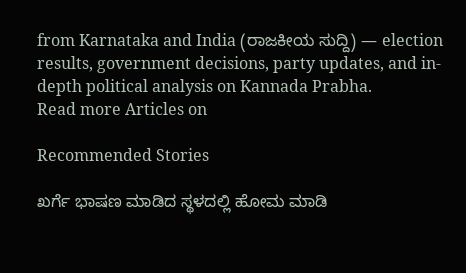from Karnataka and India (ರಾಜಕೀಯ ಸುದ್ದಿ) — election results, government decisions, party updates, and in-depth political analysis on Kannada Prabha.
Read more Articles on

Recommended Stories

ಖರ್ಗೆ ಭಾಷಣ ಮಾಡಿದ ಸ್ಥಳದಲ್ಲಿ ಹೋಮ ಮಾಡಿ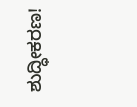ಶುದ್ಧೀಕರಣ!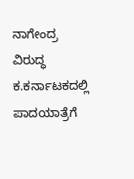ನಾಗೇಂದ್ರ ವಿರುದ್ಧ ಕ.ಕರ್ನಾಟಕದಲ್ಲಿ ಪಾದಯಾತ್ರೆಗೆ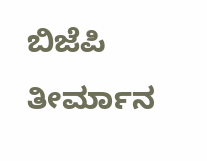ಬಿಜೆಪಿ ತೀರ್ಮಾನ